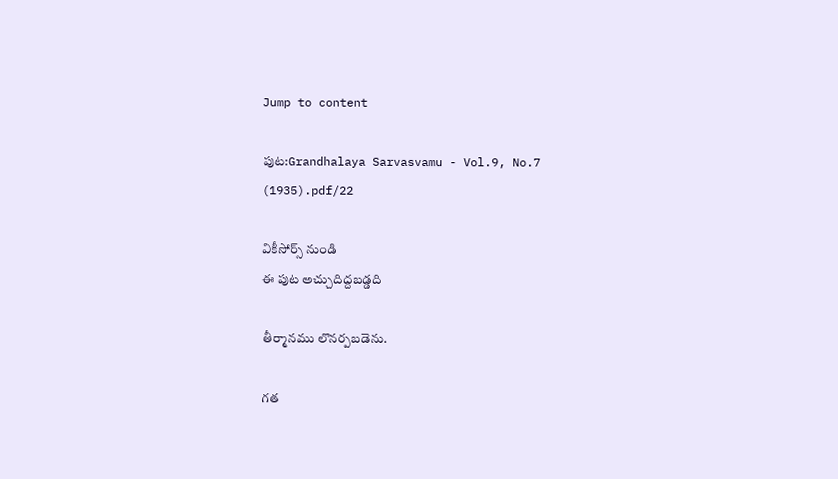Jump to content

పుట:Grandhalaya Sarvasvamu - Vol.9, No.7 (1935).pdf/22

వికీసోర్స్ నుండి
ఈ పుట అచ్చుదిద్దబడ్డది

తీర్మానము లొనర్పబడెను.

గత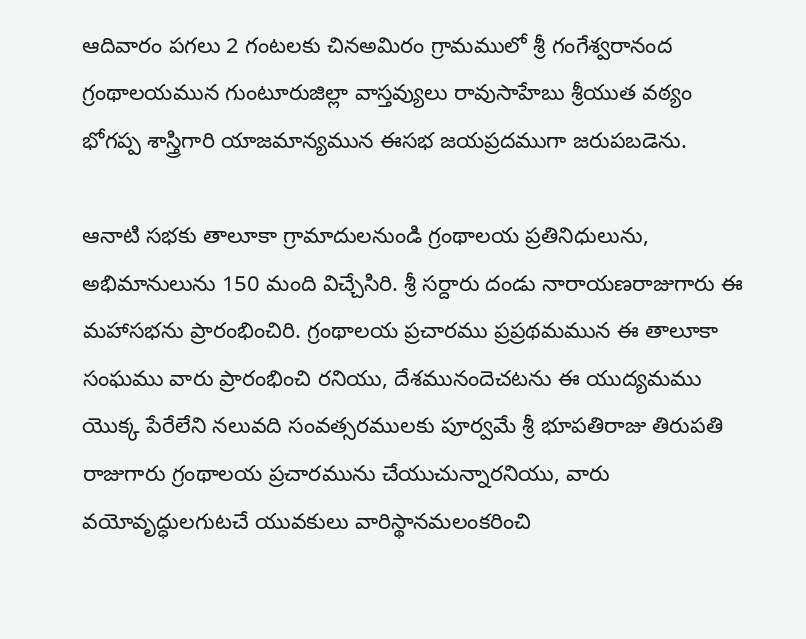ఆదివారం పగలు 2 గంటలకు చినఅమిరం గ్రామములో శ్రీ గంగేశ్వరానంద గ్రంథాలయమున గుంటూరుజిల్లా వాస్తవ్యులు రావుసాహేబు శ్రీయుత వఠ్యం భోగప్ప శాస్త్రిగారి యాజమాన్యమున ఈసభ జయప్రదముగా జరుపబడెను.

ఆనాటి సభకు తాలూకా గ్రామాదులనుండి గ్రంథాలయ ప్రతినిధులును, అభిమానులును 150 మంది విచ్చేసిరి. శ్రీ సర్దారు దండు నారాయణరాజుగారు ఈ మహాసభను ప్రారంభించిరి. గ్రంథాలయ ప్రచారము ప్రప్రథమమున ఈ తాలూకా సంఘము వారు ప్రారంభించి రనియు, దేశమునందెచటను ఈ యుద్యమము యొక్క పేరేలేని నలువది సంవత్సరములకు పూర్వమే శ్రీ భూపతిరాజు తిరుపతి రాజుగారు గ్రంథాలయ ప్రచారమును చేయుచున్నారనియు, వారు వయోవృద్ధులగుటచే యువకులు వారిస్థానమలంకరించి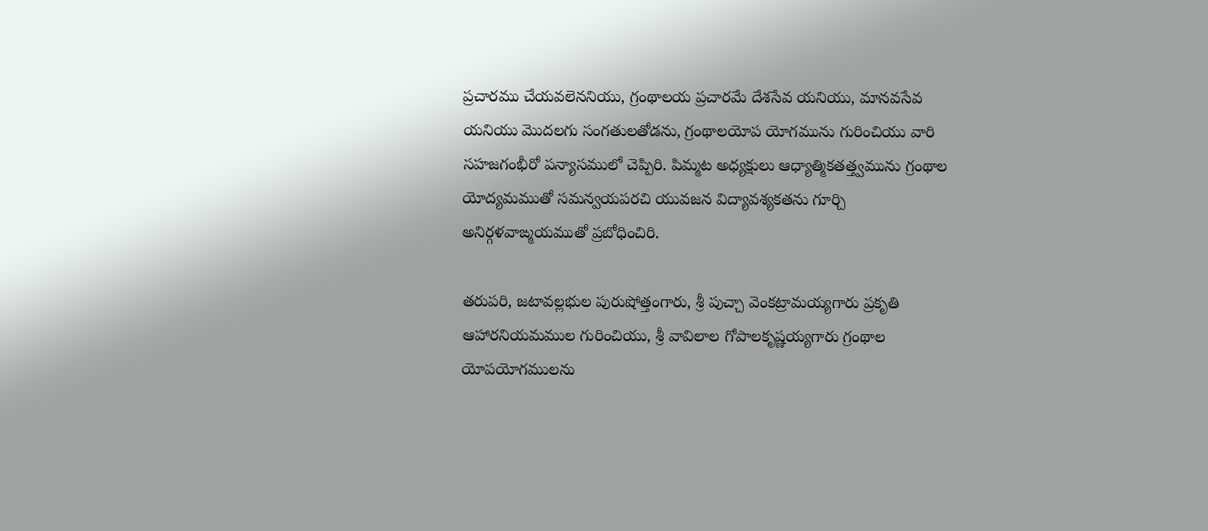ప్రచారము చేయవలెననియు, గ్రంథాలయ ప్రచారమే దేశసేవ యనియు, మానవసేవ యనియు మొదలగు సంగతులతోడను, గ్రంథాలయోప యోగమును గురించియు వారి సహజగంభీరో పన్యాసములో చెప్పిరి. పిమ్మట అధ్యక్షులు ఆధ్యాత్మికతత్త్వమును గ్రంథాల యోద్యమముతో సమన్వయపరచి యువజన విద్యావశ్యకతను గూర్చి అనిర్గళవాఙ్మయముతో ప్రబోధించిరి.

తరుపరి, జటావల్లభుల పురుషోత్తంగారు, శ్రీ పుచ్చా వెంకట్రామయ్యగారు ప్రకృతి ఆహారనియమముల గురించియు, శ్రీ వావిలాల గోపాలకృష్ణయ్యగారు గ్రంథాల యోపయోగములను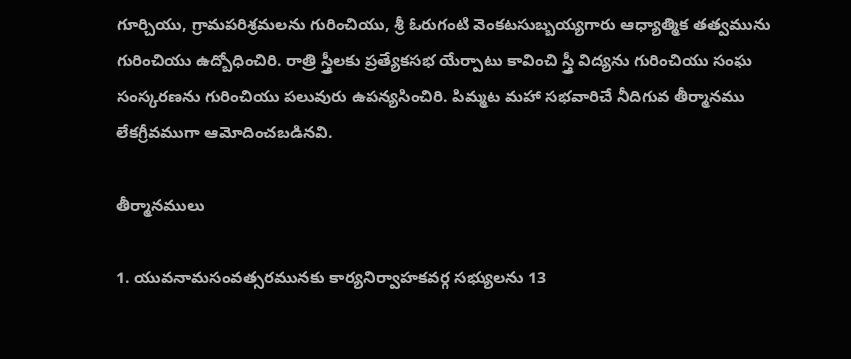గూర్చియు, గ్రామపరిశ్రమలను గురించియు, శ్రీ ఓరుగంటి వెంకటసుబ్బయ్యగారు ఆధ్యాత్మిక తత్వమును గురించియు ఉద్బోధించిరి. రాత్రి స్త్రీలకు ప్రత్యేకసభ యేర్పాటు కావించి స్త్రీ విద్యను గురించియు సంఘ సంస్కరణను గురించియు పలువురు ఉపన్యసించిరి. పిమ్మట మహా సభవారిచే నీదిగువ తీర్మానము లేకగ్రీవముగా ఆమోదించబడినవి.

తీర్మానములు

1. యువనామసంవత్సరమునకు కార్యనిర్వాహకవర్గ సభ్యులను 13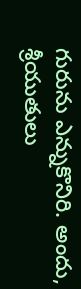గురును ఎన్నుకొనిరి. అందు, శ్రీయుతులు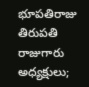భూపతిరాజు తిరుపతి రాజుగారు అధ్యక్షులు;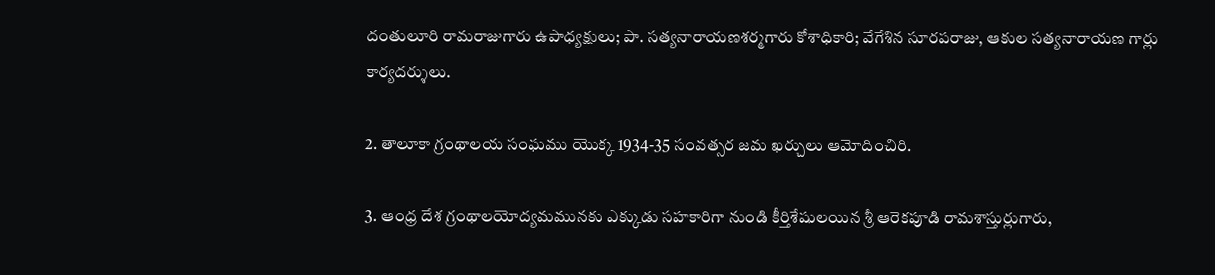దంతులూరి రామరాజుగారు ఉపాధ్యక్షులు; పా. సత్యనారాయణశర్మగారు కోశాధికారి; వేగేశిన సూరపరాజు, ఆకుల సత్యనారాయణ గార్లు కార్యదర్శులు.

2. తాలూకా గ్రంథాలయ సంఘము యొక్క 1934-35 సంవత్సర జమ ఖర్చులు ఆమోదించిరి.

3. ఆంధ్ర దేశ గ్రంథాలయోద్యమమునకు ఎక్కుడు సహకారిగా నుండి కీర్తిశేషులయిన శ్రీ ఆరెకపూడి రామశాస్తుర్లుగారు,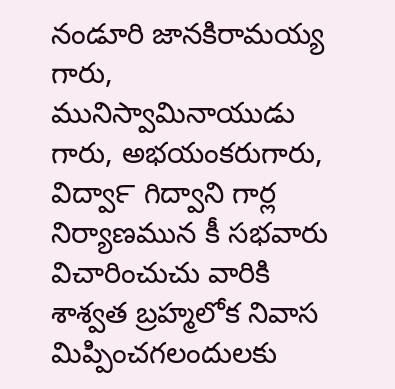నండూరి జానకిరామయ్య గారు, మునిస్వామినాయుడు గారు, అభయంకరుగారు, విద్వా౯ గిద్వాని గార్ల నిర్యాణమున కీ సభవారు విచారించుచు వారికి శాశ్వత బ్రహ్మలోక నివాస మిప్పించగలందులకు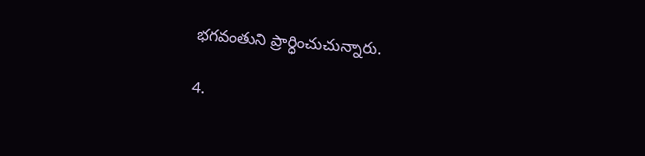భగవంతుని ప్రార్ధించుచున్నారు.

4.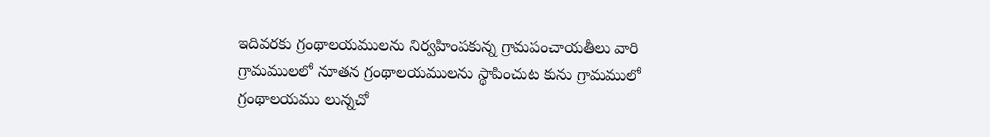ఇదివరకు గ్రంథాలయములను నిర్వహింపకున్న గ్రామపంచాయతీలు వారి గ్రామములలో నూతన గ్రంథాలయములను స్థాపించుట కును గ్రామములో గ్రంథాలయము లున్నచో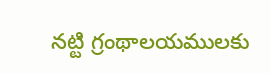నట్టి గ్రంథాలయములకు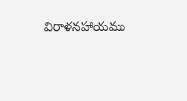విరాళనహాయము